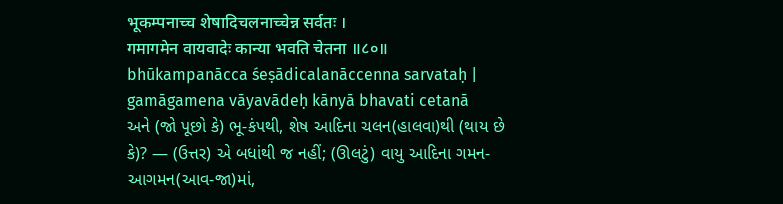भूकम्पनाच्च शेषादिचलनाच्चेन्न सर्वतः ।
गमागमेन वायवादेः कान्या भवति चेतना ॥८०॥
bhūkampanācca śeṣādicalanāccenna sarvataḥ |
gamāgamena vāyavādeḥ kānyā bhavati cetanā
અને (જો પૂછો કે) ભૂ-કંપથી, શેષ આદિના ચલન(હાલવા)થી (થાય છે કે)? — (ઉત્તર) એ બધાંથી જ નહીં; (ઊલટું) વાયુ આદિના ગમન-આગમન(આવ-જા)માં,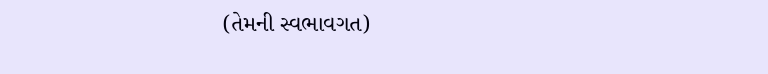(તેમની સ્વભાવગત)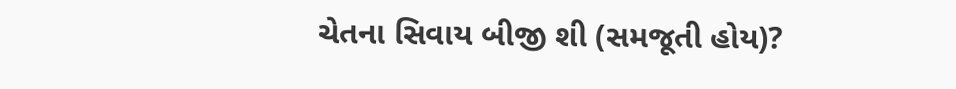ચેતના સિવાય બીજી શી (સમજૂતી હોય)?